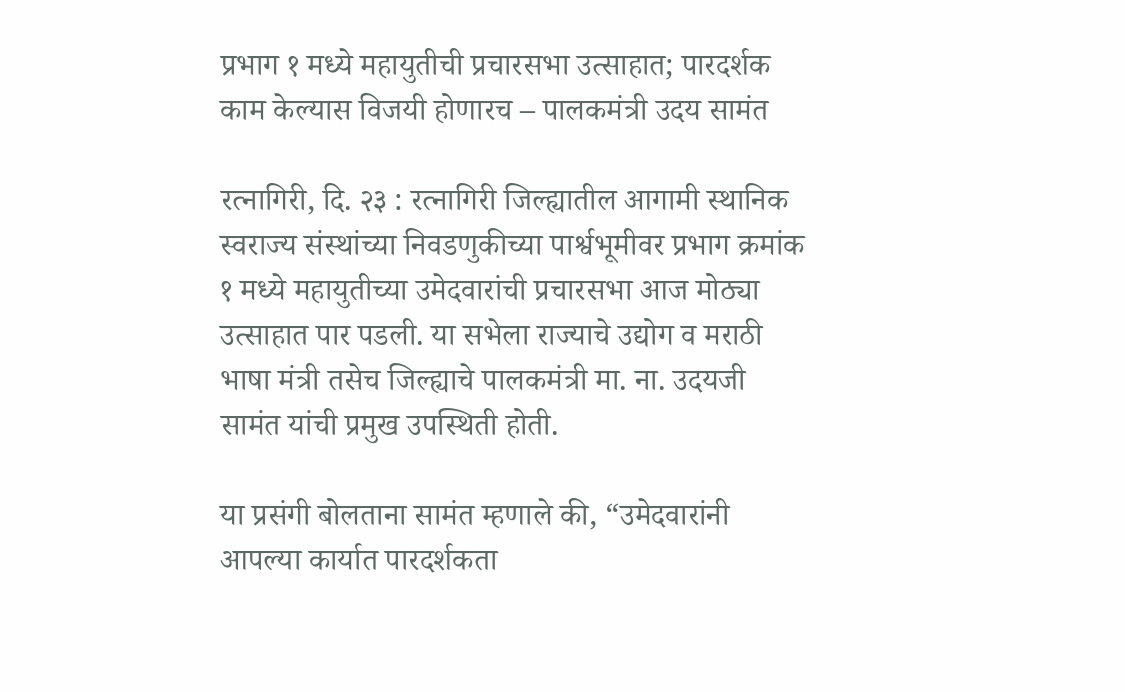प्रभाग १ मध्ये महायुतीची प्रचारसभा उत्साहात; पारदर्शक काम केल्यास विजयी होणारच – पालकमंत्री उदय सामंत

रत्नागिरी, दि. २३ : रत्नागिरी जिल्ह्यातील आगामी स्थानिक स्वराज्य संस्थांच्या निवडणुकीच्या पार्श्वभूमीवर प्रभाग क्रमांक १ मध्ये महायुतीच्या उमेदवारांची प्रचारसभा आज मोठ्या उत्साहात पार पडली. या सभेला राज्याचे उद्योग व मराठी भाषा मंत्री तसेच जिल्ह्याचे पालकमंत्री मा. ना. उदयजी सामंत यांची प्रमुख उपस्थिती होती.

या प्रसंगी बोलताना सामंत म्हणाले की, “उमेदवारांनी आपल्या कार्यात पारदर्शकता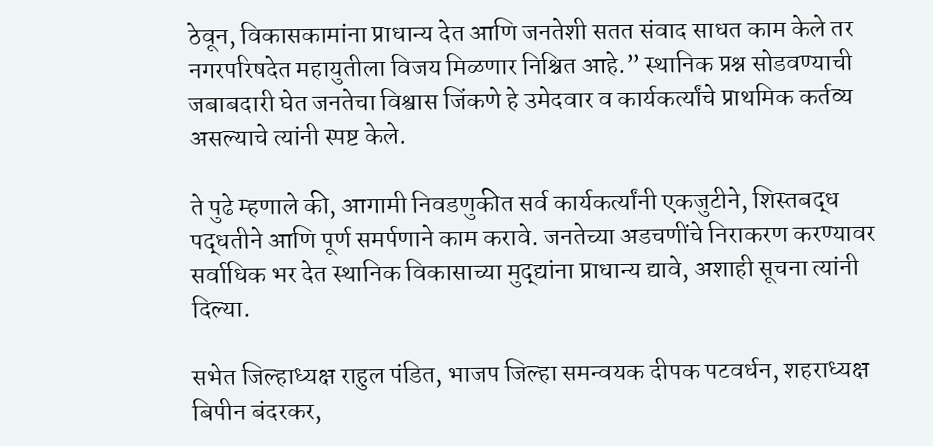ठेवून, विकासकामांना प्राधान्य देत आणि जनतेशी सतत संवाद साधत काम केले तर नगरपरिषदेत महायुतीला विजय मिळणार निश्चित आहे.” स्थानिक प्रश्न सोडवण्याची जबाबदारी घेत जनतेचा विश्वास जिंकणे हे उमेदवार व कार्यकर्त्यांचे प्राथमिक कर्तव्य असल्याचे त्यांनी स्पष्ट केले.

ते पुढे म्हणाले की, आगामी निवडणुकीत सर्व कार्यकर्त्यांनी एकजुटीने, शिस्तबद्ध पद्धतीने आणि पूर्ण समर्पणाने काम करावे. जनतेच्या अडचणींचे निराकरण करण्यावर सर्वाधिक भर देत स्थानिक विकासाच्या मुद्द्यांना प्राधान्य द्यावे, अशाही सूचना त्यांनी दिल्या.

सभेत जिल्हाध्यक्ष राहुल पंडित, भाजप जिल्हा समन्वयक दीपक पटवर्धन, शहराध्यक्ष बिपीन बंदरकर,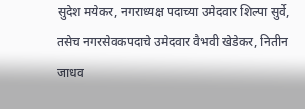सुदेश मयेकर, नगराध्यक्ष पदाच्या उमेदवार शिल्पा सुर्वे, तसेच नगरसेवकपदाचे उमेदवार वैभवी खेडेकर, नितीन जाधव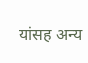यांसह अन्य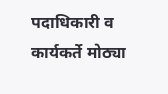पदाधिकारी व कार्यकर्ते मोठ्या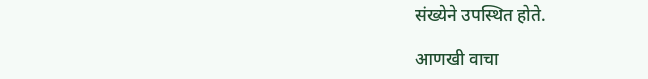संख्येने उपस्थित होते.

आणखी वाचा